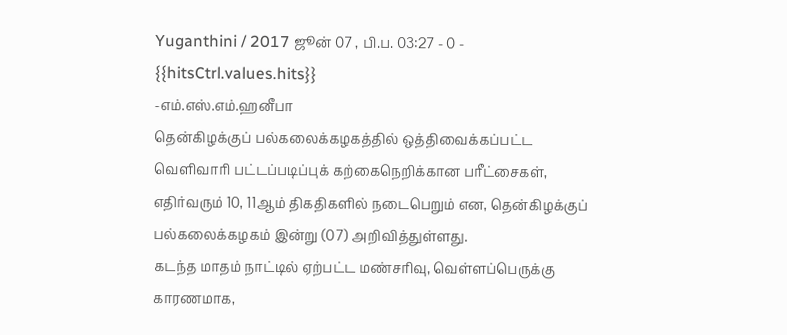Yuganthini / 2017 ஜூன் 07 , பி.ப. 03:27 - 0 - {{hitsCtrl.values.hits}}
-எம்.எஸ்.எம்.ஹனீபா
தென்கிழக்குப் பல்கலைக்கழகத்தில் ஒத்திவைக்கப்பட்ட வெளிவாரி பட்டப்படிப்புக் கற்கைநெறிக்கான பரீட்சைகள், எதிர்வரும் 10, 11ஆம் திகதிகளில் நடைபெறும் என, தென்கிழக்குப் பல்கலைக்கழகம் இன்று (07) அறிவித்துள்ளது.
கடந்த மாதம் நாட்டில் ஏற்பட்ட மண்சரிவு, வெள்ளப்பெருக்கு காரணமாக,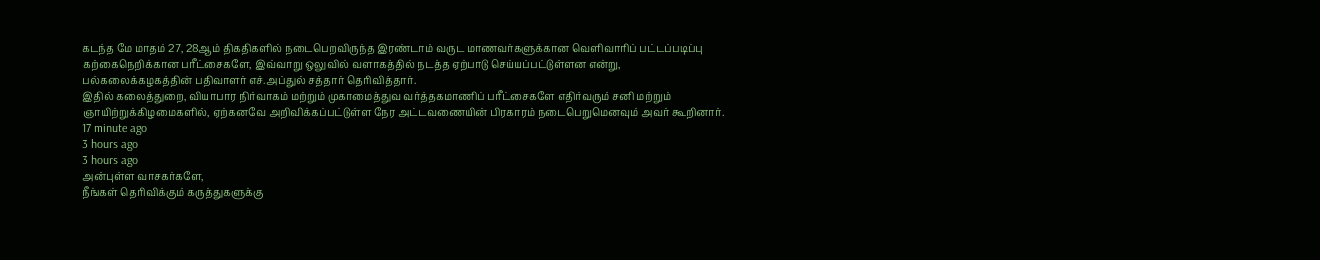கடந்த மே மாதம் 27, 28ஆம் திகதிகளில் நடைபெறவிருந்த இரண்டாம் வருட மாணவர்களுக்கான வெளிவாரிப் பட்டப்படிப்பு கற்கைநெறிக்கான பரீட்சைகளே, இவ்வாறு ஒலுவில் வளாகத்தில் நடத்த ஏற்பாடு செய்யப்பட்டுள்ளன என்று, பல்கலைக்கழகத்தின் பதிவாளர் எச்.அப்துல் சத்தார் தெரிவித்தார்.
இதில் கலைத்துறை, வியாபார நிர்வாகம் மற்றும் முகாமைத்துவ வர்த்தகமாணிப் பரீட்சைகளே எதிர்வரும் சனி மற்றும் ஞாயிற்றுக்கிழமைகளில், ஏற்கனவே அறிவிக்கப்பட்டுள்ள நேர அட்டவணையின் பிரகாரம் நடைபெறுமெனவும் அவர் கூறினார்.
17 minute ago
3 hours ago
3 hours ago
அன்புள்ள வாசகர்களே,
நீங்கள் தெரிவிக்கும் கருத்துகளுக்கு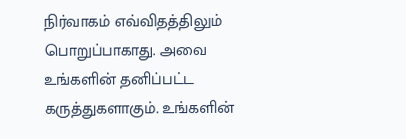நிர்வாகம் எவ்விதத்திலும் பொறுப்பாகாது. அவை உங்களின் தனிப்பட்ட கருத்துகளாகும். உங்களின்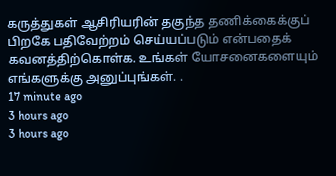கருத்துகள் ஆசிரியரின் தகுந்த தணிக்கைக்குப் பிறகே பதிவேற்றம் செய்யப்படும் என்பதைக் கவனத்திற்கொள்க. உங்கள் யோசனைகளையும் எங்களுக்கு அனுப்புங்கள். .
17 minute ago
3 hours ago
3 hours ago